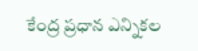కేంద్ర ప్రధాన ఎన్నికల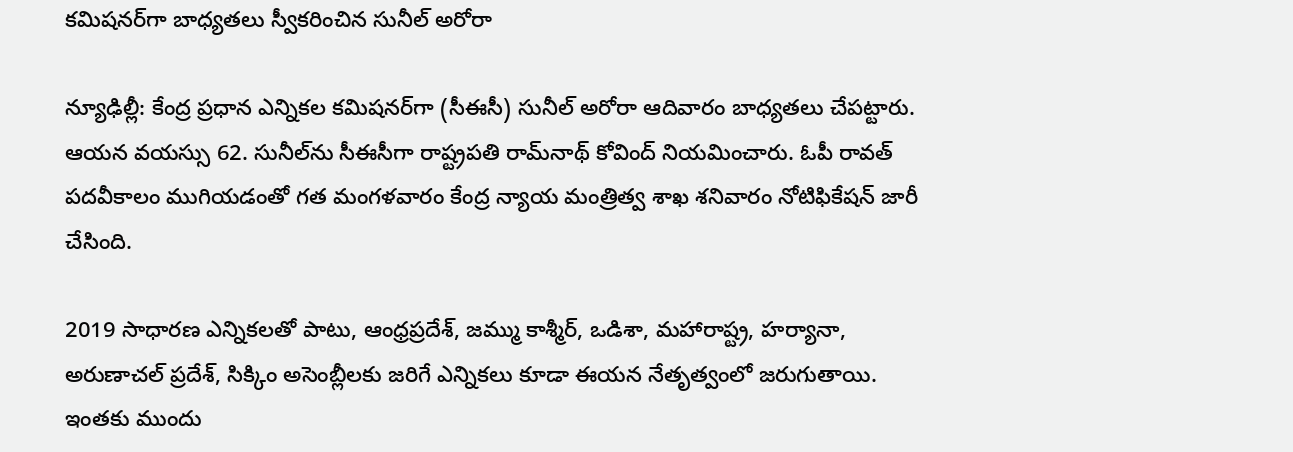కమిషనర్‌గా బాధ్యతలు స్వీకరించిన సునీల్ అరోరా

న్యూఢిల్లీ: కేంద్ర ప్రధాన ఎన్నికల కమిషనర్‌గా (సీఈసీ) సునీల్ అరోరా ఆదివారం బాధ్యతలు చేపట్టారు. ఆయన వయస్సు 62. సునీల్‌ను సీఈసీగా రాష్ట్రపతి రామ్‌నాథ్‌ కోవింద్‌ నియమించారు. ఓపీ రావత్‌ పదవీకాలం ముగియడంతో గత మంగళవారం కేంద్ర న్యాయ మంత్రిత్వ శాఖ శనివారం నోటిఫికేషన్‌ జారీ చేసింది.

2019 సాధారణ ఎన్నికలతో పాటు, ఆంధ్రప్రదేశ్‌, జమ్ము కాశ్మీర్‌, ఒడిశా, మహారాష్ట్ర, హర్యానా, అరుణాచల్ ప్రదేశ్‌, సిక్కిం అసెంబ్లీలకు జరిగే ఎన్నికలు కూడా ఈయన నేతృత్వంలో జరుగుతాయి. ఇంతకు ముందు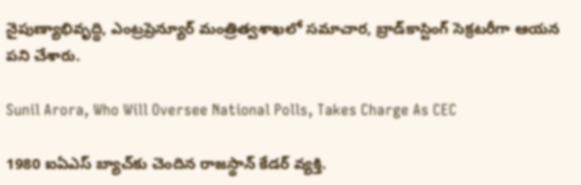నైపుణ్యాభివృద్ధి, ఎంట్రప్రెన్యూర్‌ మంత్రిత్వశాఖలో సమాచార, బ్రాడ్‌కాస్టింగ్‌ సెక్రటరీగా ఆయన పని చేశారు.

Sunil Arora, Who Will Oversee National Polls, Takes Charge As CEC

1980 ఐఏఎస్‌ బ్యాచ్‌కు చెందిన రాజస్థాన్‌ కేడర్‌ వ్యక్తి.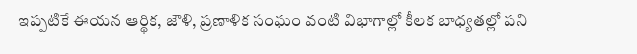ఇప్పటికే ఈయన ఆర్థిక, జౌళి, ప్రణాళిక సంఘం వంటి విభాగాల్లో కీలక బాధ్యతల్లో పని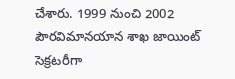చేశారు. 1999 నుంచి 2002 పౌరవిమానయాన శాఖ జాయింట్‌ సెక్రటరీగా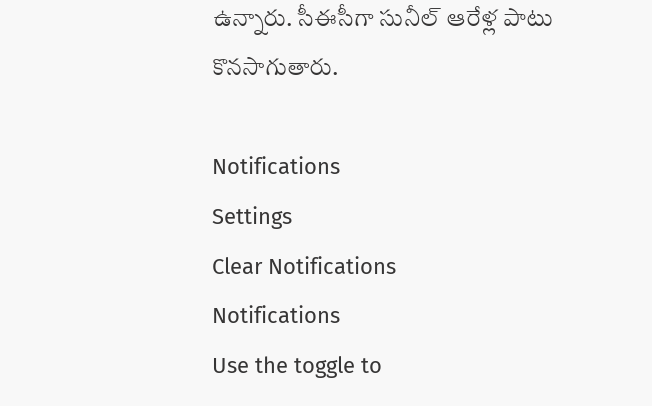ఉన్నారు. సీఈసీగా సునీల్‌ ఆరేళ్ల పాటు కొనసాగుతారు.

Notifications
Settings
Clear Notifications
Notifications
Use the toggle to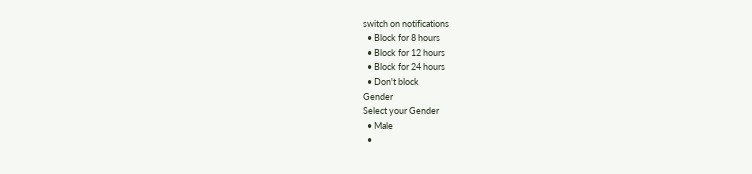switch on notifications
  • Block for 8 hours
  • Block for 12 hours
  • Block for 24 hours
  • Don't block
Gender
Select your Gender
  • Male
  •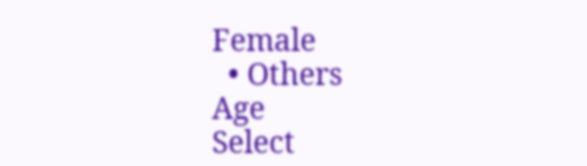Female
  • Others
Age
Select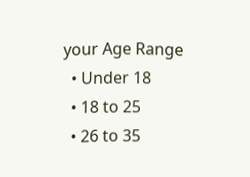your Age Range
  • Under 18
  • 18 to 25
  • 26 to 35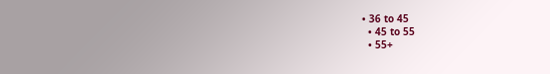• 36 to 45
  • 45 to 55
  • 55+